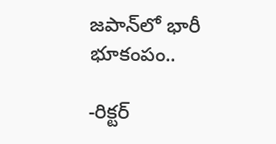జపాన్‌లో భారీ భూకంపం..

-రిక్ట‌ర్‌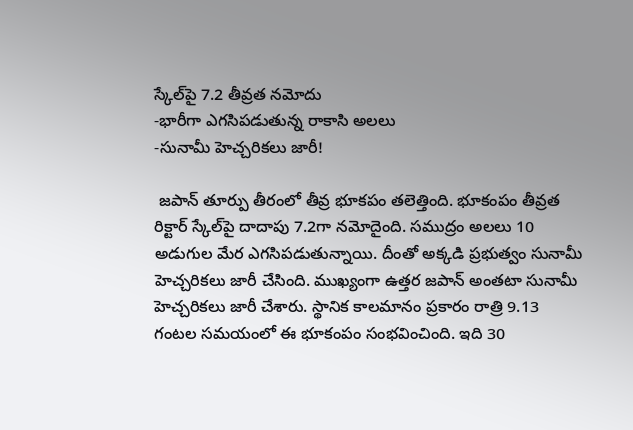స్కేల్‌పై 7.2 తీవ్రత నమోదు
-భారీగా ఎగసిపడుతున్న రాకాసి అలలు
-సునామీ హెచ్చరికలు జారీ!

 జపాన్ తూర్పు తీరంలో తీవ్ర భూకపం తలెత్తింది. భూకంపం తీవ్రత రిక్టార్‌ స్కేల్‌పై దాదాపు 7.2గా నమోదైంది. సముద్రం అలలు 10 అడుగుల మేర ఎగసిపడుతున్నాయి. దీంతో అక్కడి ప్రభుత్వం సునామీ హెచ్చరికలు జారీ చేసింది. ముఖ్యంగా ఉత్తర జపాన్‌ అంతటా సునామీ హెచ్చరికలు జారీ చేశారు. స్థానిక కాలమానం ప్రకారం రాత్రి 9.13 గంటల సమయంలో ఈ భూకంపం సంభవించింది. ఇది 30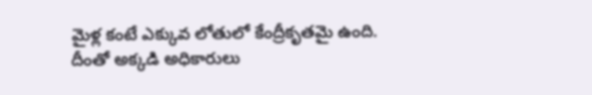మైళ్ల కంటే ఎక్కువ లోతులో కేంద్రీకృతమై ఉంది. దీంతో అక్కడి అధికారులు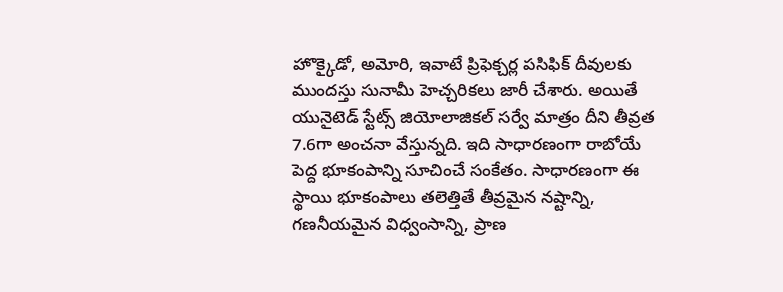హొక్కైడో, అమోరి, ఇవాటే ప్రిఫెక్చర్ల పసిఫిక్‌ దీవులకు ముందస్తు సునామీ హెచ్చరికలు జారీ చేశారు. అయితే యునైటెడ్‌ స్టేట్స్‌ జియోలాజికల్‌ సర్వే మాత్రం దీని తీవ్రత 7.6గా అంచనా వేస్తున్న‌ది. ఇది సాధారణంగా రాబోయే పెద్ద భూకంపాన్ని సూచించే సంకేతం. సాధారణంగా ఈ స్థాయి భూకంపాలు తలెత్తితే తీవ్రమైన నష్టాన్ని, గణనీయమైన విధ్వంసాన్ని, ప్రాణ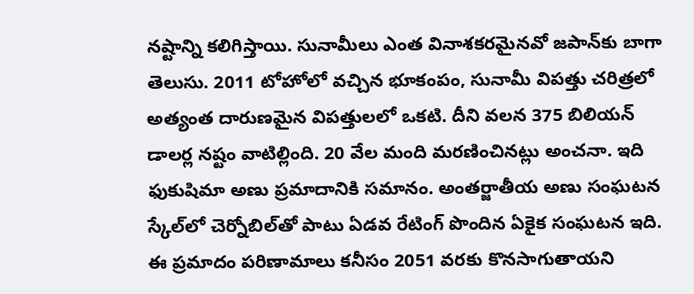నష్టాన్ని కలిగిస్తాయి. సునామీలు ఎంత వినాశకరమైనవో జపాన్‌కు బాగా తెలుసు. 2011 టోహోలో వచ్చిన భూకంపం, సునామీ విపత్తు చరిత్రలో అత్యంత దారుణమైన విపత్తులలో ఒకటి. దీని వలన 375 బిలియన్‌ డాలర్ల నష్టం వాటిల్లింది. 20 వేల మంది మరణించినట్లు అంచనా. ఇది ఫుకుషిమా అణు ప్రమాదానికి సమానం. అంతర్జాతీయ అణు సంఘటన స్కేల్‌లో చెర్నోబిల్‌తో పాటు ఏడవ రేటింగ్‌ పొందిన ఏకైక సంఘటన ఇది. ఈ ప్రమాదం పరిణామాలు కనీసం 2051 వరకు కొనసాగుతాయని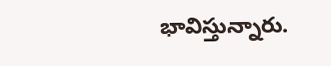భావిస్తున్నారు.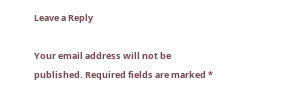Leave a Reply

Your email address will not be published. Required fields are marked *